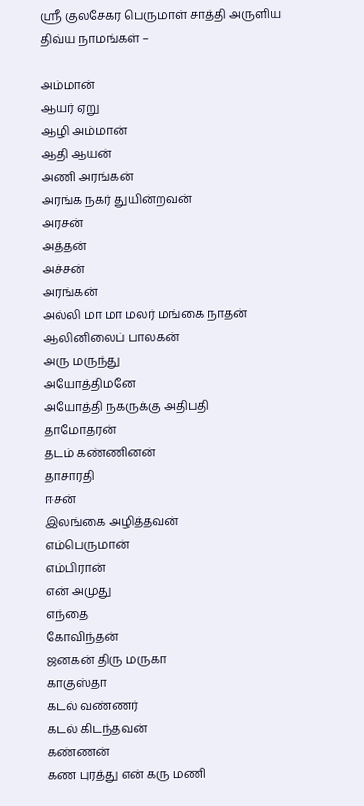ஸ்ரீ குலசேகர பெருமாள் சாத்தி அருளிய திவ்ய நாமங்கள் –

அம்மான்
ஆயர் ஏறு
ஆழி அம்மான்
ஆதி ஆயன்
அணி அரங்கன்
அரங்க நகர் துயின்றவன்
அரசன்
அத்தன்
அச்சன்
அரங்கன்
அல்லி மா மா மலர் மங்கை நாதன்
ஆலினிலைப் பாலகன்
அரு மருந்து
அயோத்திமனே
அயோத்தி நகருக்கு அதிபதி
தாமோதரன்
தடம் கண்ணினன்
தாசாரதி
ஈசன்
இலங்கை அழித்தவன்
எம்பெருமான்
எம்பிரான்
என் அமுது
எந்தை
கோவிந்தன்
ஜனகன் திரு மருகா
காகுஸ்தா
கடல் வண்ணர்
கடல் கிடந்தவன்
கண்ணன்
கண புரத்து என் கரு மணி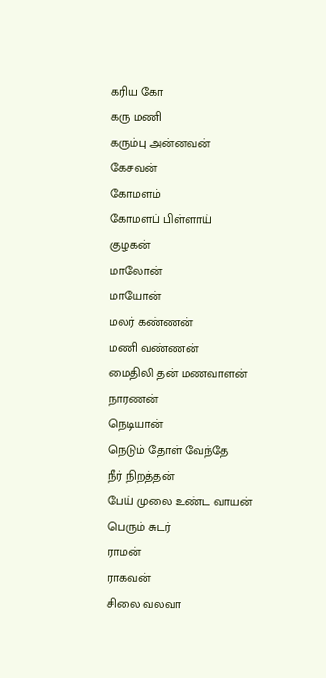கரிய கோ
கரு மணி
கரும்பு அன்னவன்
கேசவன்
கோமளம்
கோமளப் பிள்ளாய்
குழகன்
மாலோன்
மாயோன்
மலர் கண்ணன்
மணி வண்ணன்
மைதிலி தன் மணவாளன்
நாரணன்
நெடியான்
நெடும் தோள் வேந்தே
நீர் நிறத்தன்
பேய் முலை உண்ட வாயன்
பெரும் சுடர்
ராமன்
ராகவன்
சிலை வலவா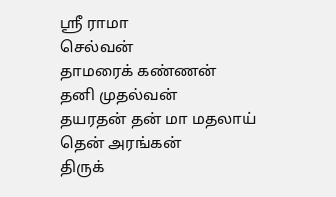ஸ்ரீ ராமா
செல்வன்
தாமரைக் கண்ணன்
தனி முதல்வன்
தயரதன் தன் மா மதலாய்
தென் அரங்கன்
திருக்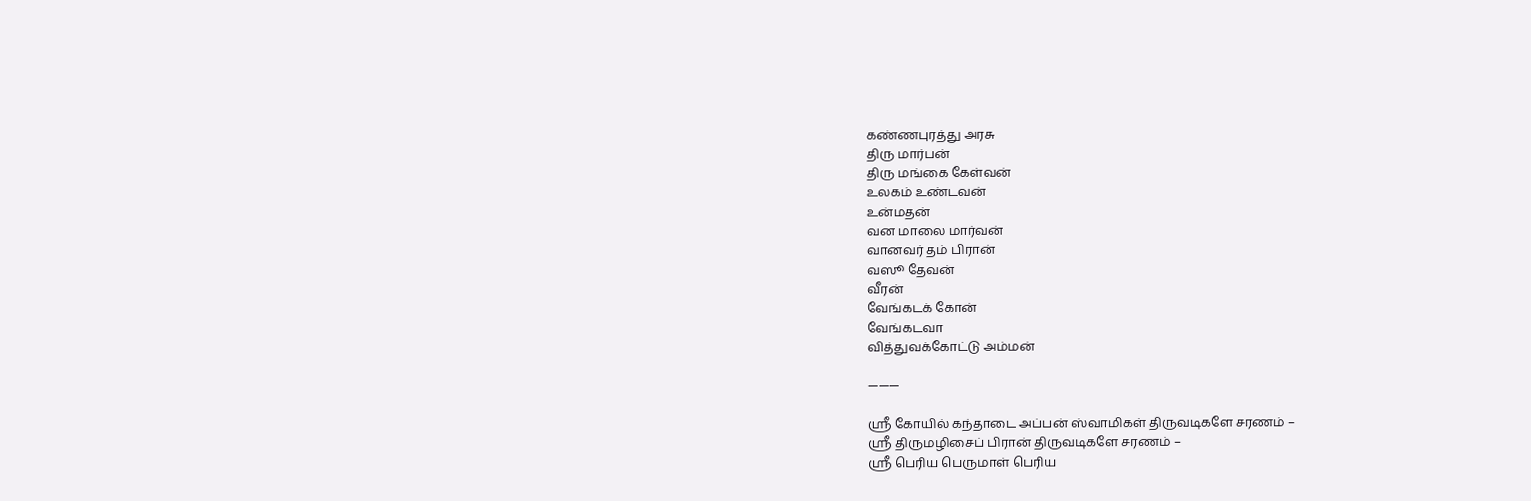கண்ணபுரத்து அரசு
திரு மார்பன்
திரு மங்கை கேள்வன்
உலகம் உண்டவன்
உன்மதன்
வன மாலை மார்வன்
வானவர் தம் பிரான்
வஸூ தேவன்
வீரன்
வேங்கடக் கோன்
வேங்கடவா
வித்துவக்கோட்டு அம்மன்

———

ஸ்ரீ கோயில் கந்தாடை அப்பன் ஸ்வாமிகள் திருவடிகளே சரணம் –
ஸ்ரீ திருமழிசைப் பிரான் திருவடிகளே சரணம் –
ஸ்ரீ பெரிய பெருமாள் பெரிய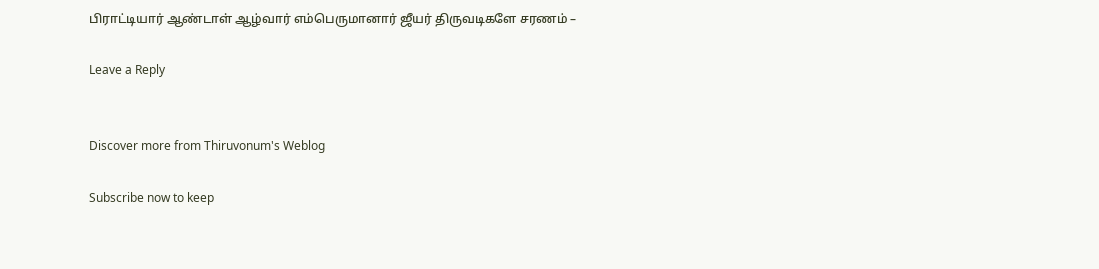பிராட்டியார் ஆண்டாள் ஆழ்வார் எம்பெருமானார் ஜீயர் திருவடிகளே சரணம் –

Leave a Reply


Discover more from Thiruvonum's Weblog

Subscribe now to keep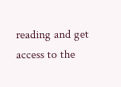reading and get access to the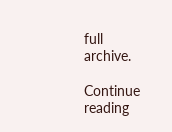full archive.

Continue reading